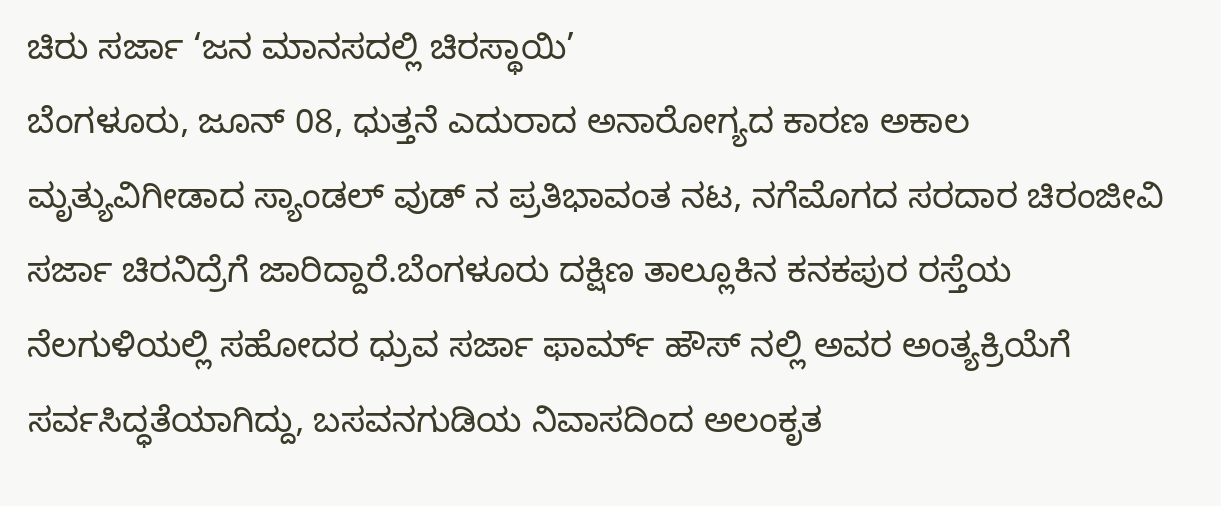ಚಿರು ಸರ್ಜಾ ‘ಜನ ಮಾನಸದಲ್ಲಿ ಚಿರಸ್ಥಾಯಿ’
ಬೆಂಗಳೂರು, ಜೂನ್ 08, ಧುತ್ತನೆ ಎದುರಾದ ಅನಾರೋಗ್ಯದ ಕಾರಣ ಅಕಾಲ ಮೃತ್ಯುವಿಗೀಡಾದ ಸ್ಯಾಂಡಲ್ ವುಡ್ ನ ಪ್ರತಿಭಾವಂತ ನಟ, ನಗೆಮೊಗದ ಸರದಾರ ಚಿರಂಜೀವಿ ಸರ್ಜಾ ಚಿರನಿದ್ರೆಗೆ ಜಾರಿದ್ದಾರೆ.ಬೆಂಗಳೂರು ದಕ್ಷಿಣ ತಾಲ್ಲೂಕಿನ ಕನಕಪುರ ರಸ್ತೆಯ ನೆಲಗುಳಿಯಲ್ಲಿ ಸಹೋದರ ಧ್ರುವ ಸರ್ಜಾ ಫಾರ್ಮ್ ಹೌಸ್ ನಲ್ಲಿ ಅವರ ಅಂತ್ಯಕ್ರಿಯೆಗೆ ಸರ್ವಸಿದ್ಧತೆಯಾಗಿದ್ದು, ಬಸವನಗುಡಿಯ ನಿವಾಸದಿಂದ ಅಲಂಕೃತ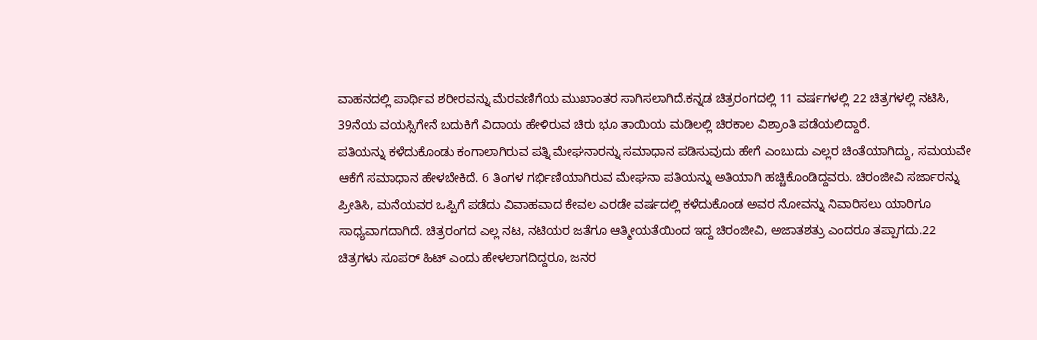ವಾಹನದಲ್ಲಿ ಪಾರ್ಥಿವ ಶರೀರವನ್ನು ಮೆರವಣಿಗೆಯ ಮುಖಾಂತರ ಸಾಗಿಸಲಾಗಿದೆ.ಕನ್ನಡ ಚಿತ್ರರಂಗದಲ್ಲಿ 11 ವರ್ಷಗಳಲ್ಲಿ 22 ಚಿತ್ರಗಳಲ್ಲಿ ನಟಿಸಿ, 39ನೆಯ ವಯಸ್ಸಿಗೇನೆ ಬದುಕಿಗೆ ವಿದಾಯ ಹೇಳಿರುವ ಚಿರು ಭೂ ತಾಯಿಯ ಮಡಿಲಲ್ಲಿ ಚಿರಕಾಲ ವಿಶ್ರಾಂತಿ ಪಡೆಯಲಿದ್ದಾರೆ.
ಪತಿಯನ್ನು ಕಳೆದುಕೊಂಡು ಕಂಗಾಲಾಗಿರುವ ಪತ್ನಿ ಮೇಘನಾರನ್ನು ಸಮಾಧಾನ ಪಡಿಸುವುದು ಹೇಗೆ ಎಂಬುದು ಎಲ್ಲರ ಚಿಂತೆಯಾಗಿದ್ದು, ಸಮಯವೇ ಆಕೆಗೆ ಸಮಾಧಾನ ಹೇಳಬೇಕಿದೆ. 6 ತಿಂಗಳ ಗರ್ಭಿಣಿಯಾಗಿರುವ ಮೇಘನಾ ಪತಿಯನ್ನು ಅತಿಯಾಗಿ ಹಚ್ಚಿಕೊಂಡಿದ್ದವರು. ಚಿರಂಜೀವಿ ಸರ್ಜಾರನ್ನು ಪ್ರೀತಿಸಿ, ಮನೆಯವರ ಒಪ್ಪಿಗೆ ಪಡೆದು ವಿವಾಹವಾದ ಕೇವಲ ಎರಡೇ ವರ್ಷದಲ್ಲಿ ಕಳೆದುಕೊಂಡ ಅವರ ನೋವನ್ನು ನಿವಾರಿಸಲು ಯಾರಿಗೂ ಸಾಧ್ಯವಾಗದಾಗಿದೆ. ಚಿತ್ರರಂಗದ ಎಲ್ಲ ನಟ, ನಟಿಯರ ಜತೆಗೂ ಆತ್ಮೀಯತೆಯಿಂದ ಇದ್ದ ಚಿರಂಜೀವಿ, ಅಜಾತಶತ್ರು ಎಂದರೂ ತಪ್ಪಾಗದು.22 ಚಿತ್ರಗಳು ಸೂಪರ್ ಹಿಟ್ ಎಂದು ಹೇಳಲಾಗದಿದ್ದರೂ, ಜನರ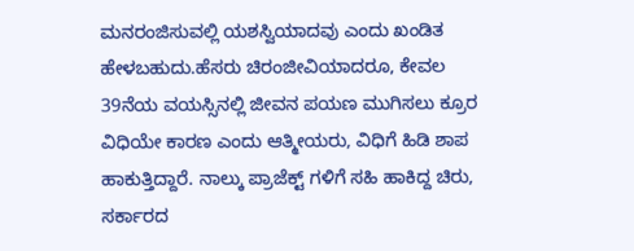ಮನರಂಜಿಸುವಲ್ಲಿ ಯಶಸ್ವಿಯಾದವು ಎಂದು ಖಂಡಿತ ಹೇಳಬಹುದು.ಹೆಸರು ಚಿರಂಜೀವಿಯಾದರೂ, ಕೇವಲ 39ನೆಯ ವಯಸ್ಸಿನಲ್ಲಿ ಜೀವನ ಪಯಣ ಮುಗಿಸಲು ಕ್ರೂರ ವಿಧಿಯೇ ಕಾರಣ ಎಂದು ಆತ್ಮೀಯರು, ವಿಧಿಗೆ ಹಿಡಿ ಶಾಪ ಹಾಕುತ್ತಿದ್ದಾರೆ. ನಾಲ್ಕು ಪ್ರಾಜೆಕ್ಟ್ ಗಳಿಗೆ ಸಹಿ ಹಾಕಿದ್ದ ಚಿರು, ಸರ್ಕಾರದ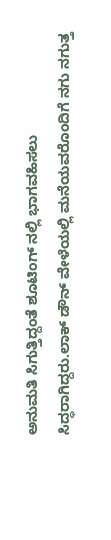ಅನುಮತಿ ಸಿಗುತ್ತಿದ್ದಂತೆ ಶೂಟಿಂಗ್ ನಲ್ಲಿ ಭಾಗವಹಿಸಲು ಸಿದ್ಧರಾಗಿದ್ದರು.ಲಾಕ್ ಡೌನ್ ವೇಳೆಯಲ್ಲಿ ಮನೆಯವರೊಂದಿಗೆ ನಗು ನಗುತ್ತ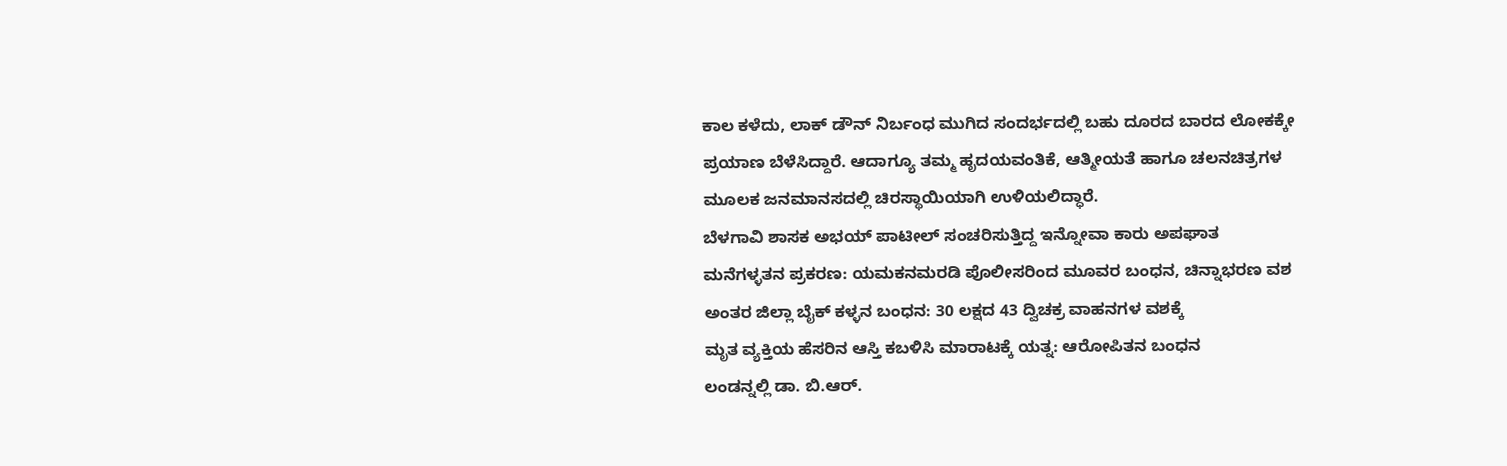ಕಾಲ ಕಳೆದು, ಲಾಕ್ ಡೌನ್ ನಿರ್ಬಂಧ ಮುಗಿದ ಸಂದರ್ಭದಲ್ಲಿ ಬಹು ದೂರದ ಬಾರದ ಲೋಕಕ್ಕೇ ಪ್ರಯಾಣ ಬೆಳೆಸಿದ್ದಾರೆ. ಆದಾಗ್ಯೂ ತಮ್ಮ ಹೃದಯವಂತಿಕೆ, ಆತ್ಮೀಯತೆ ಹಾಗೂ ಚಲನಚಿತ್ರಗಳ ಮೂಲಕ ಜನಮಾನಸದಲ್ಲಿ ಚಿರಸ್ಥಾಯಿಯಾಗಿ ಉಳಿಯಲಿದ್ಧಾರೆ.
ಬೆಳಗಾವಿ ಶಾಸಕ ಅಭಯ್ ಪಾಟೀಲ್ ಸಂಚರಿಸುತ್ತಿದ್ದ ಇನ್ನೋವಾ ಕಾರು ಅಪಘಾತ
ಮನೆಗಳ್ಳತನ ಪ್ರಕರಣ: ಯಮಕನಮರಡಿ ಪೊಲೀಸರಿಂದ ಮೂವರ ಬಂಧನ, ಚಿನ್ನಾಭರಣ ವಶ
ಅಂತರ ಜಿಲ್ಲಾ ಬೈಕ್ ಕಳ್ಳನ ಬಂಧನ: 30 ಲಕ್ಷದ 43 ದ್ವಿಚಕ್ರ ವಾಹನಗಳ ವಶಕ್ಕೆ
ಮೃತ ವ್ಯಕ್ತಿಯ ಹೆಸರಿನ ಆಸ್ತಿ ಕಬಳಿಸಿ ಮಾರಾಟಕ್ಕೆ ಯತ್ನ: ಆರೋಪಿತನ ಬಂಧನ
ಲಂಡನ್ನಲ್ಲಿ ಡಾ. ಬಿ.ಆರ್.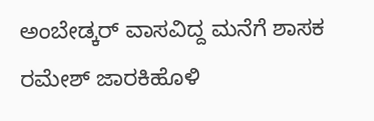ಅಂಬೇಡ್ಕರ್ ವಾಸವಿದ್ದ ಮನೆಗೆ ಶಾಸಕ ರಮೇಶ್ ಜಾರಕಿಹೊಳಿ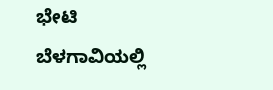ಭೇಟಿ
ಬೆಳಗಾವಿಯಲ್ಲಿ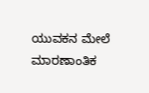ಯುವಕನ ಮೇಲೆ ಮಾರಣಾಂತಿಕ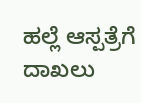ಹಲ್ಲೆ ಆಸ್ಪತ್ರೆಗೆ ದಾಖಲು